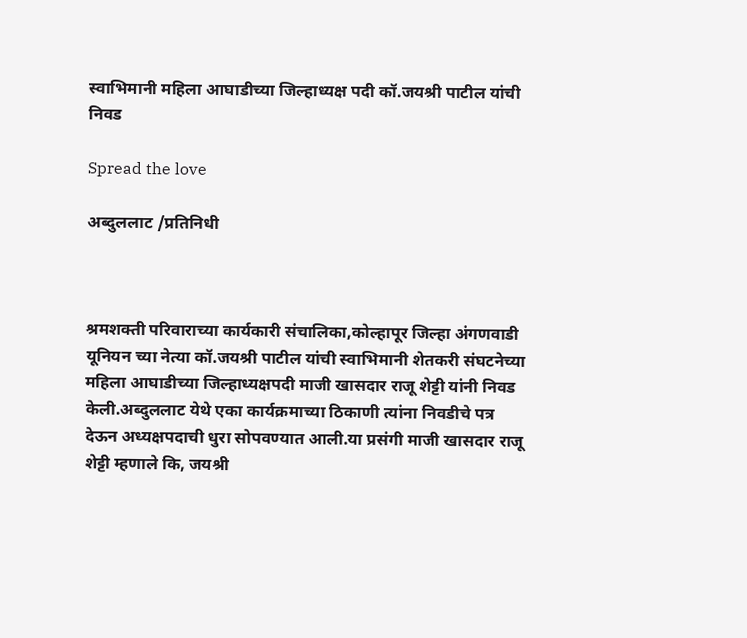स्वाभिमानी महिला आघाडीच्या जिल्हाध्यक्ष पदी कॉ.जयश्री पाटील यांची निवड

Spread the love

अब्दुललाट /प्रतिनिधी



श्रमशक्ती परिवाराच्या कार्यकारी संचालिका,कोल्हापूर जिल्हा अंगणवाडी यूनियन च्या नेत्या कॉ.जयश्री पाटील यांची स्वाभिमानी शेतकरी संघटनेच्या महिला आघाडीच्या जिल्हाध्यक्षपदी माजी खासदार राजू शेट्टी यांनी निवड केली.अब्दुललाट येथे एका कार्यक्रमाच्या ठिकाणी त्यांना निवडीचे पत्र देऊन अध्यक्षपदाची धुरा सोपवण्यात आली.या प्रसंगी माजी खासदार राजू शेट्टी म्हणाले कि, जयश्री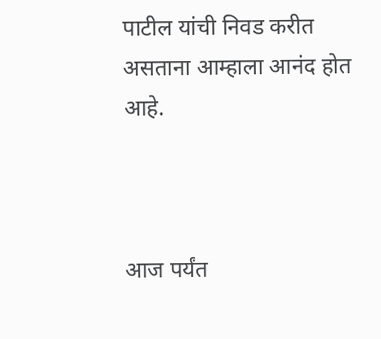पाटील यांची निवड करीत असताना आम्हाला आनंद होत आहे.



आज पर्यंत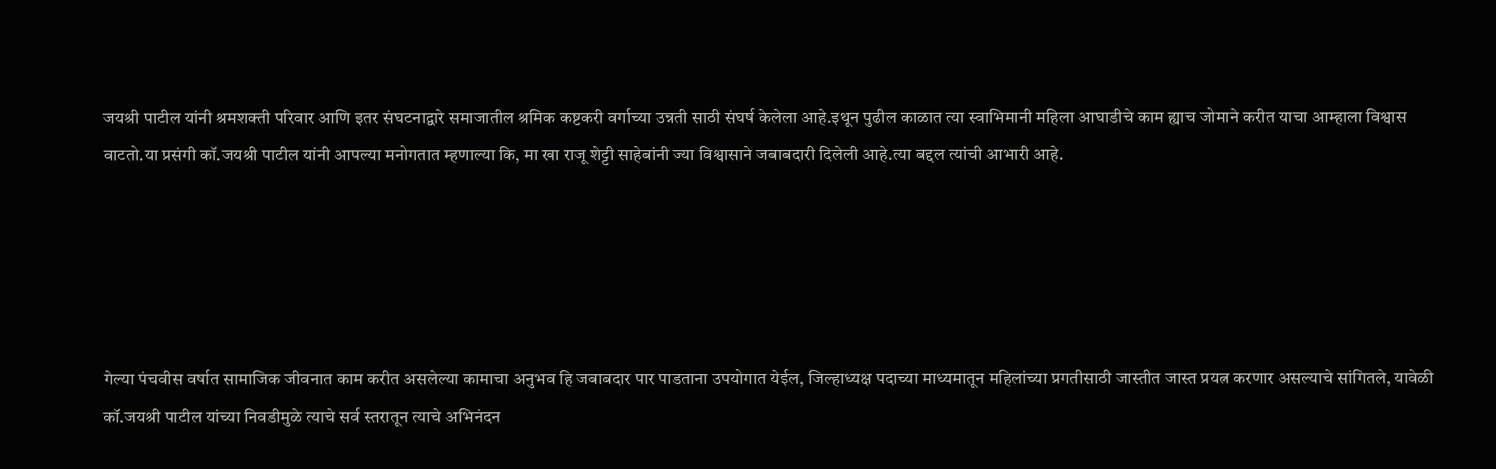जयश्री पाटील यांनी श्रमशक्ती परिवार आणि इतर संघटनाद्वारे समाजातील श्रमिक कष्टकरी वर्गाच्या उन्नती साठी संघर्ष केलेला आहे.इथून पुढील काळात त्या स्वाभिमानी महिला आघाडीचे काम ह्याच जोमाने करीत याचा आम्हाला विश्वास वाटतो.या प्रसंगी कॉ.जयश्री पाटील यांनी आपल्या मनोगतात म्हणाल्या कि, मा खा राजू शेट्टी साहेबांनी ज्या विश्वासाने जबाबदारी दिलेली आहे.त्या बद्दल त्यांची आभारी आहे.





गेल्या पंचवीस वर्षात सामाजिक जीवनात काम करीत असलेल्या कामाचा अनुभव हि जबाबदार पार पाडताना उपयोगात येईल, जिल्हाध्यक्ष पदाच्या माध्यमातून महिलांच्या प्रगतीसाठी जास्तीत जास्त प्रयत्न करणार असल्याचे सांगितले, यावेळी कॉ.जयश्री पाटील यांच्या निवडीमुळे त्याचे सर्व स्तरातून त्याचे अभिनंदन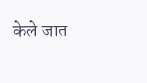केले जात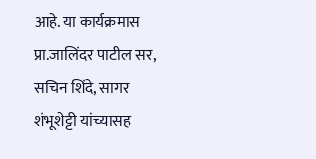आहे. या कार्यक्रमास प्रा.जालिंदर पाटील सर, सचिन शिंदे, सागर शंभूशेट्टी यांच्यासह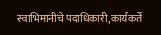स्वाभिमानीचे पदाधिकारी,कार्यकर्ते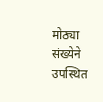मोठ्या संख्येने उपस्थित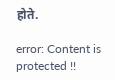होते.

error: Content is protected !!